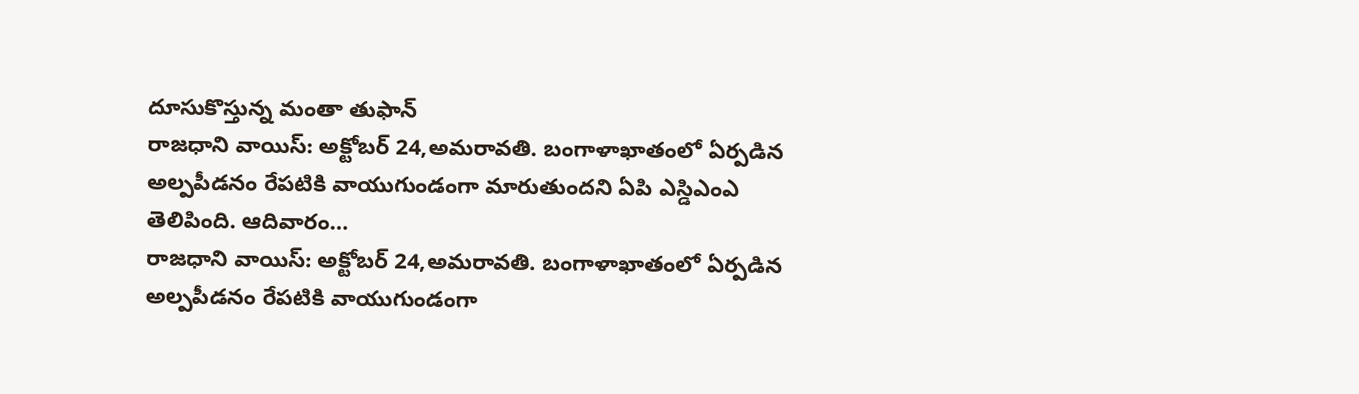దూసుకొస్తున్న మంతా తుఫాన్
రాజధాని వాయిస్: అక్టోబర్ 24,అమరావతి. బంగాళాఖాతంలో ఏర్పడిన అల్పపీడనం రేపటికి వాయుగుండంగా మారుతుందని ఏపి ఎస్డిఎంఎ తెలిపింది. ఆదివారం…
రాజధాని వాయిస్: అక్టోబర్ 24,అమరావతి. బంగాళాఖాతంలో ఏర్పడిన అల్పపీడనం రేపటికి వాయుగుండంగా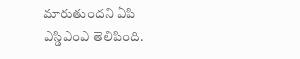మారుతుందని ఏపి ఎస్డిఎంఎ తెలిపింది.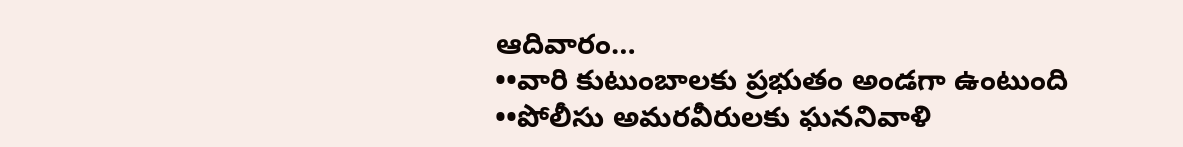ఆదివారం…
••వారి కుటుంబాలకు ప్రభుతం అండగా ఉంటుంది ••పోలీసు అమరవీరులకు ఘననివాళి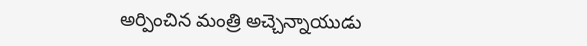అర్పించిన మంత్రి అచ్చెన్నాయుడు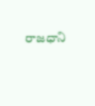రాజధాని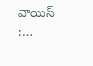వాయిస్ :…